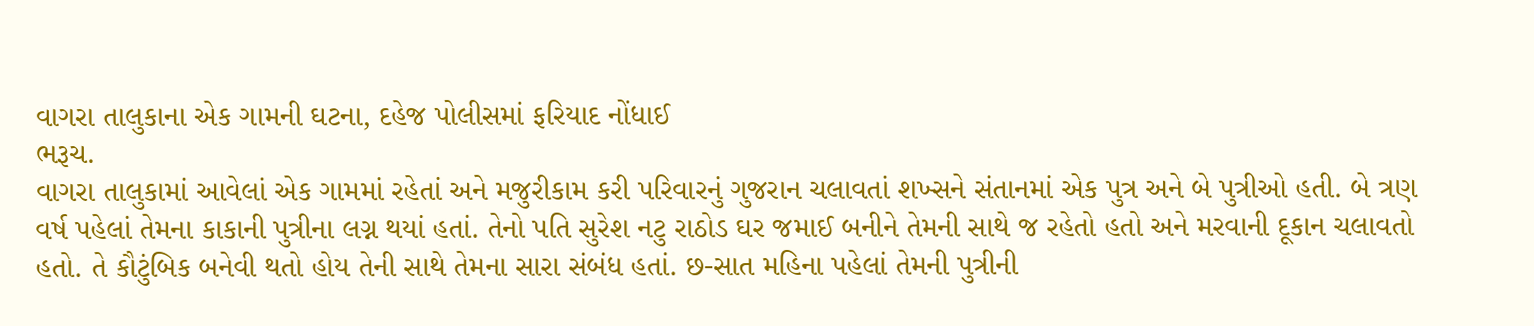વાગરા તાલુકાના એક ગામની ઘટના, દહેજ પોલીસમાં ફરિયાદ નોંધાઈ
ભરૂચ.
વાગરા તાલુકામાં આવેલાં એક ગામમાં રહેતાં અને મજુરીકામ કરી પરિવારનું ગુજરાન ચલાવતાં શખ્સને સંતાનમાં એક પુત્ર અને બે પુત્રીઓ હતી. બે ત્રણ વર્ષ પહેલાં તેમના કાકાની પુત્રીના લગ્ન થયાં હતાં. તેનો પતિ સુરેશ નટુ રાઠોડ ઘર જમાઈ બનીને તેમની સાથે જ રહેતો હતો અને મરવાની દૂકાન ચલાવતો હતો. તે કૌટુંબિક બનેવી થતો હોય તેની સાથે તેમના સારા સંબંધ હતાં. છ-સાત મહિના પહેલાં તેમની પુત્રીની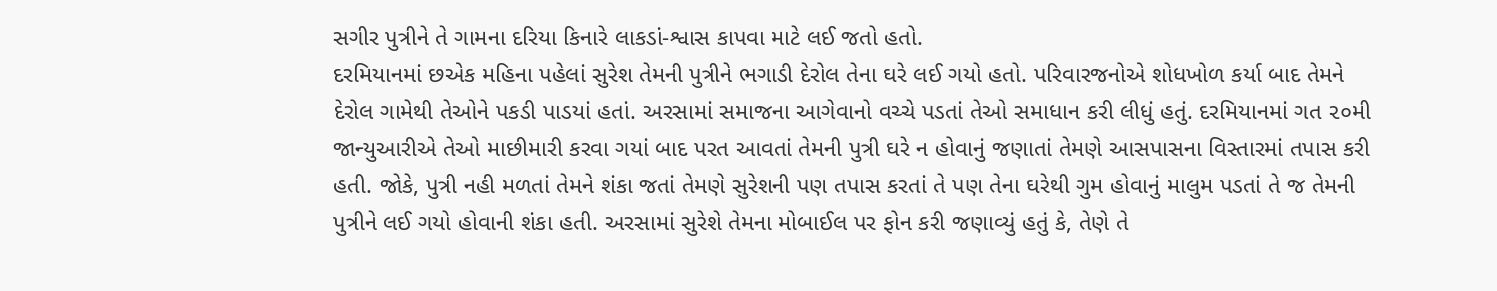સગીર પુત્રીને તે ગામના દરિયા કિનારે લાકડાં-શ્વાસ કાપવા માટે લઈ જતો હતો.
દરમિયાનમાં છએક મહિના પહેલાં સુરેશ તેમની પુત્રીને ભગાડી દેરોલ તેના ઘરે લઈ ગયો હતો. પરિવારજનોએ શોધખોળ કર્યા બાદ તેમને દેરોલ ગામેથી તેઓને પકડી પાડયાં હતાં. અરસામાં સમાજના આગેવાનો વચ્ચે પડતાં તેઓ સમાધાન કરી લીધું હતું. દરમિયાનમાં ગત ૨૦મી જાન્યુઆરીએ તેઓ માછીમારી કરવા ગયાં બાદ પરત આવતાં તેમની પુત્રી ઘરે ન હોવાનું જણાતાં તેમણે આસપાસના વિસ્તારમાં તપાસ કરી હતી. જોકે, પુત્રી નહી મળતાં તેમને શંકા જતાં તેમણે સુરેશની પણ તપાસ કરતાં તે પણ તેના ઘરેથી ગુમ હોવાનું માલુમ પડતાં તે જ તેમની પુત્રીને લઈ ગયો હોવાની શંકા હતી. અરસામાં સુરેશે તેમના મોબાઈલ પર ફોન કરી જણાવ્યું હતું કે, તેણે તે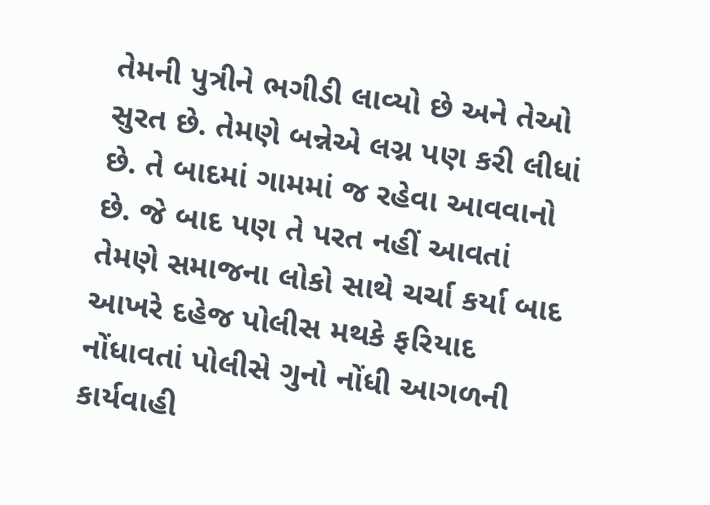તેમની પુત્રીને ભગીડી લાવ્યો છે અને તેઓ સુરત છે. તેમણે બન્નેએ લગ્ન પણ કરી લીધાં છે. તે બાદમાં ગામમાં જ રહેવા આવવાનો છે. જે બાદ પણ તે પરત નહીં આવતાં તેમણે સમાજના લોકો સાથે ચર્ચા કર્યા બાદ આખરે દહેજ પોલીસ મથકે ફરિયાદ નોંધાવતાં પોલીસે ગુનો નોંધી આગળની કાર્યવાહી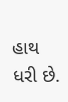હાથ ધરી છે.